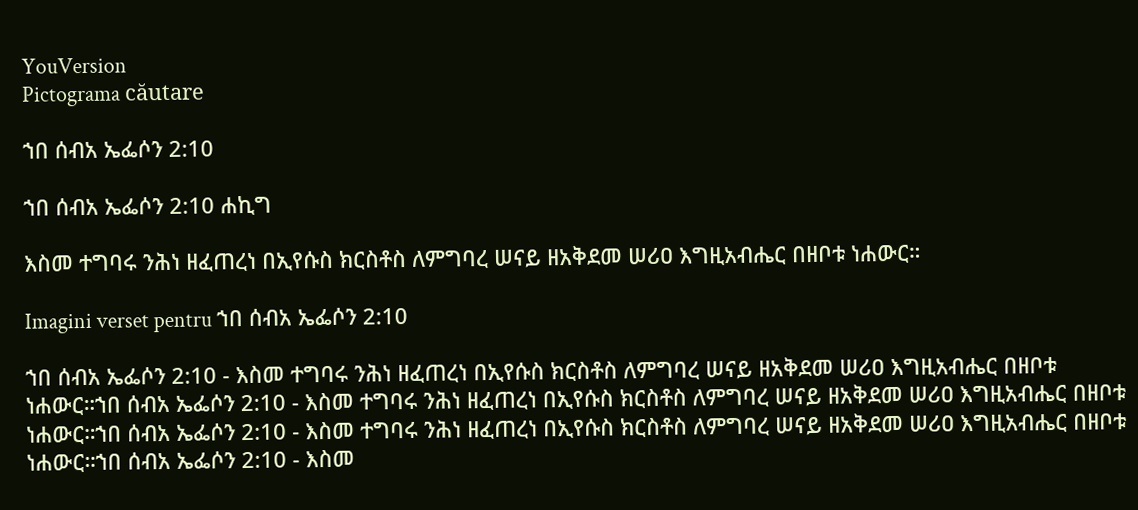YouVersion
Pictograma căutare

ኀበ ሰብአ ኤፌሶን 2:10

ኀበ ሰብአ ኤፌሶን 2:10 ሐኪግ

እስመ ተግባሩ ንሕነ ዘፈጠረነ በኢየሱስ ክርስቶስ ለምግባረ ሠናይ ዘአቅደመ ሠሪዐ እግዚአብሔር በዘቦቱ ነሐውር።

Imagini verset pentru ኀበ ሰብአ ኤፌሶን 2:10

ኀበ ሰብአ ኤፌሶን 2:10 - እስመ ተግባሩ ንሕነ ዘፈጠረነ በኢየሱስ ክርስቶስ ለምግባረ ሠናይ ዘአቅደመ ሠሪዐ እግዚአብሔር በዘቦቱ ነሐውር።ኀበ ሰብአ ኤፌሶን 2:10 - እስመ ተግባሩ ንሕነ ዘፈጠረነ በኢየሱስ ክርስቶስ ለምግባረ ሠናይ ዘአቅደመ ሠሪዐ እግዚአብሔር በዘቦቱ ነሐውር።ኀበ ሰብአ ኤፌሶን 2:10 - እስመ ተግባሩ ንሕነ ዘፈጠረነ በኢየሱስ ክርስቶስ ለምግባረ ሠናይ ዘአቅደመ ሠሪዐ እግዚአብሔር በዘቦቱ ነሐውር።ኀበ ሰብአ ኤፌሶን 2:10 - እስመ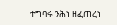ተግባሩ ንሕነ ዘፈጠረነ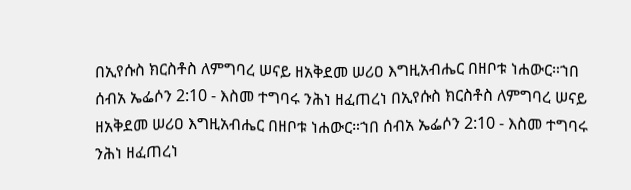በኢየሱስ ክርስቶስ ለምግባረ ሠናይ ዘአቅደመ ሠሪዐ እግዚአብሔር በዘቦቱ ነሐውር።ኀበ ሰብአ ኤፌሶን 2:10 - እስመ ተግባሩ ንሕነ ዘፈጠረነ በኢየሱስ ክርስቶስ ለምግባረ ሠናይ ዘአቅደመ ሠሪዐ እግዚአብሔር በዘቦቱ ነሐውር።ኀበ ሰብአ ኤፌሶን 2:10 - እስመ ተግባሩ ንሕነ ዘፈጠረነ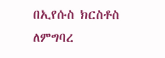በኢየሱስ ክርስቶስ ለምግባረ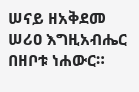ሠናይ ዘአቅደመ ሠሪዐ እግዚአብሔር በዘቦቱ ነሐውር።